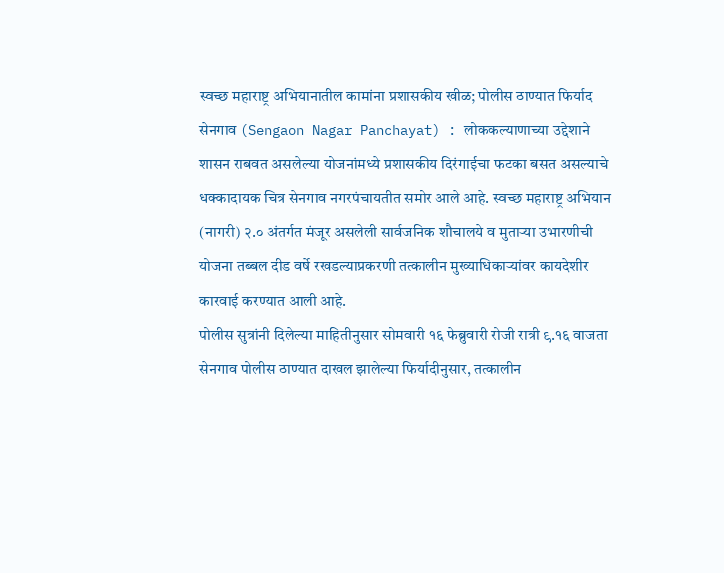स्वच्छ महाराष्ट्र अभियानातील कामांना प्रशासकीय खीळ; पोलीस ठाण्यात फिर्याद
सेनगाव (Sengaon Nagar Panchayat) : लोककल्याणाच्या उद्देशाने शासन राबवत असलेल्या योजनांमध्ये प्रशासकीय दिरंगाईचा फटका बसत असल्याचे धक्कादायक चित्र सेनगाव नगरपंचायतीत समोर आले आहे. स्वच्छ महाराष्ट्र अभियान (नागरी) २.० अंतर्गत मंजूर असलेली सार्वजनिक शौचालये व मुताऱ्या उभारणीची योजना तब्बल दीड वर्षे रखडल्याप्रकरणी तत्कालीन मुख्याधिकाऱ्यांवर कायदेशीर कारवाई करण्यात आली आहे.
पोलीस सुत्रांनी दिलेल्या माहितीनुसार सोमवारी १६ फेब्रुवारी रोजी रात्री ९.१६ वाजता सेनगाव पोलीस ठाण्यात दाखल झालेल्या फिर्यादीनुसार, तत्कालीन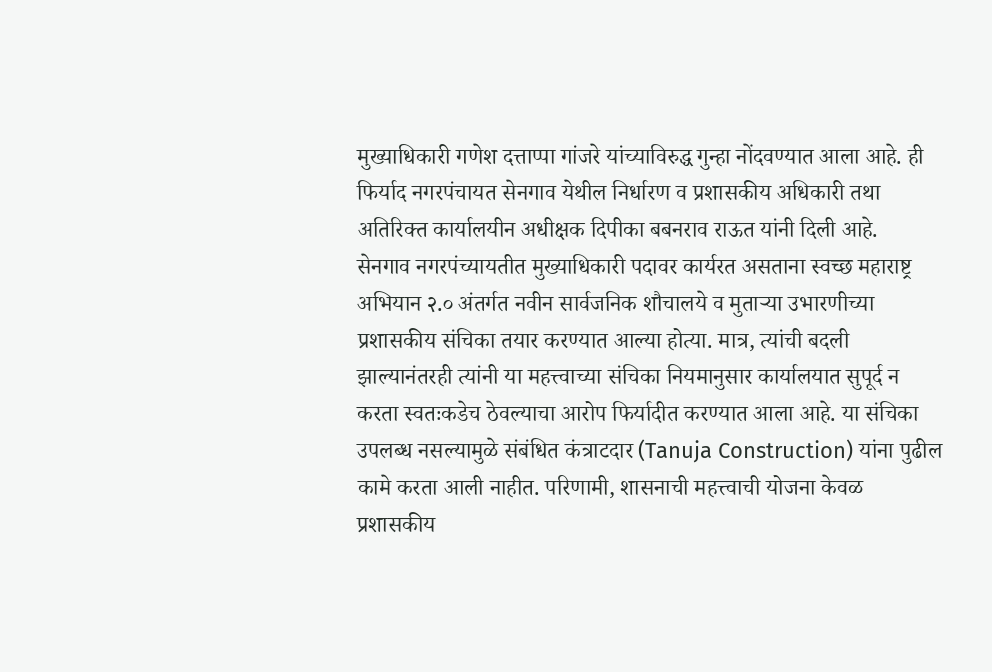मुख्याधिकारी गणेश दत्ताप्पा गांजरे यांच्याविरुद्ध गुन्हा नोंदवण्यात आला आहे. ही फिर्याद नगरपंचायत सेनगाव येथील निर्धारण व प्रशासकीय अधिकारी तथा अतिरिक्त कार्यालयीन अधीक्षक दिपीका बबनराव राऊत यांनी दिली आहे.
सेनगाव नगरपंच्यायतीत मुख्याधिकारी पदावर कार्यरत असताना स्वच्छ महाराष्ट्र अभियान २.० अंतर्गत नवीन सार्वजनिक शौचालये व मुताऱ्या उभारणीच्या प्रशासकीय संचिका तयार करण्यात आल्या होत्या. मात्र, त्यांची बदली झाल्यानंतरही त्यांनी या महत्त्वाच्या संचिका नियमानुसार कार्यालयात सुपूर्द न करता स्वतःकडेच ठेवल्याचा आरोप फिर्यादीत करण्यात आला आहे. या संचिका उपलब्ध नसल्यामुळे संबंधित कंत्राटदार (Tanuja Construction) यांना पुढील कामे करता आली नाहीत. परिणामी, शासनाची महत्त्वाची योजना केवळ प्रशासकीय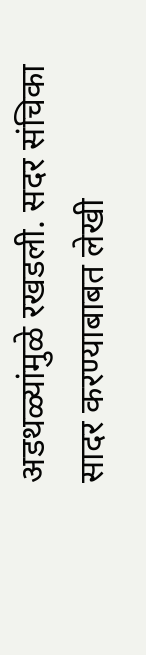अडथळ्यांमुळे रखडली. सदर संचिका सादर करण्याबाबत लेखी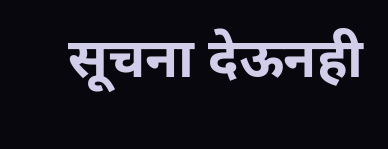सूचना देऊनही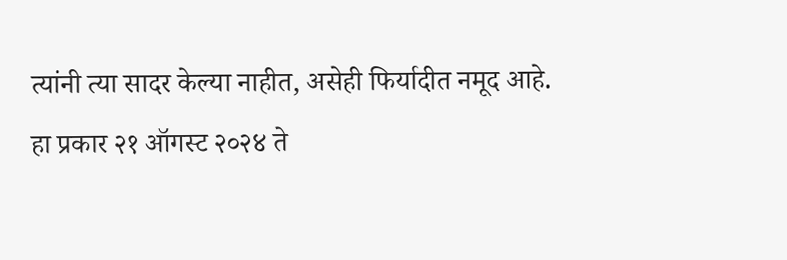त्यांनी त्या सादर केल्या नाहीत, असेही फिर्यादीत नमूद आहे.
हा प्रकार २१ ऑगस्ट २०२४ ते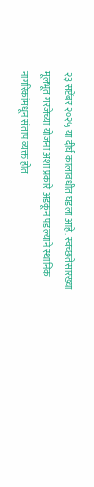२३ सप्टेंबर २०२५ या दीर्घ कालावधीत घडला आहे. स्वच्छतेसारख्या मूलभूत गरजेच्या योजना अशा प्रकारे अडकून पडल्याने स्थानिक नागरिकांमधून संताप व्यक्त होत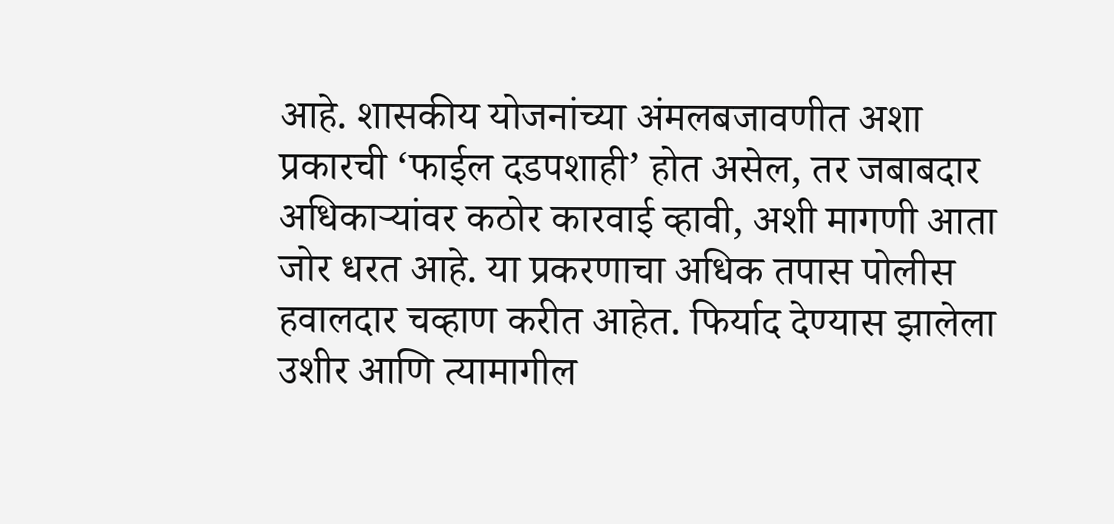आहे. शासकीय योजनांच्या अंमलबजावणीत अशा प्रकारची ‘फाईल दडपशाही’ होत असेल, तर जबाबदार अधिकाऱ्यांवर कठोर कारवाई व्हावी, अशी मागणी आता जोर धरत आहे. या प्रकरणाचा अधिक तपास पोलीस हवालदार चव्हाण करीत आहेत. फिर्याद देण्यास झालेला उशीर आणि त्यामागील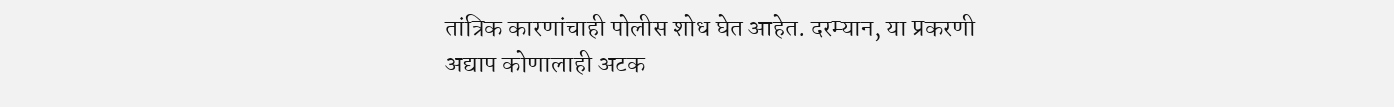तांत्रिक कारणांचाही पोलीस शोध घेत आहेत. दरम्यान, या प्रकरणी अद्याप कोणालाही अटक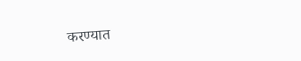करण्यात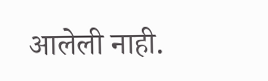आलेली नाही.